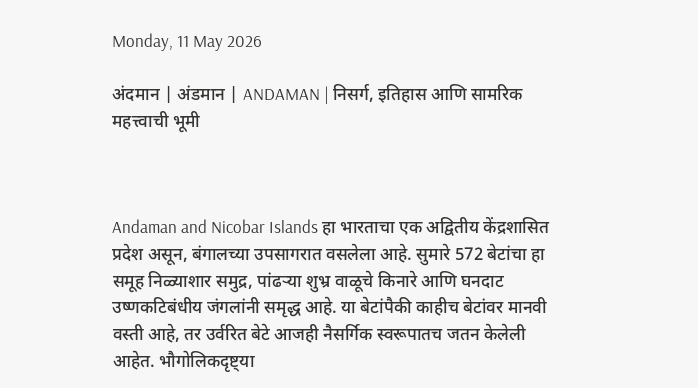Monday, 11 May 2026

अंदमान | अंडमान | ANDAMAN | निसर्ग, इतिहास आणि सामरिक महत्त्वाची भूमी



Andaman and Nicobar Islands हा भारताचा एक अद्वितीय केंद्रशासित प्रदेश असून, बंगालच्या उपसागरात वसलेला आहे. सुमारे 572 बेटांचा हा समूह निळ्याशार समुद्र, पांढऱ्या शुभ्र वाळूचे किनारे आणि घनदाट उष्णकटिबंधीय जंगलांनी समृद्ध आहे. या बेटांपैकी काहीच बेटांवर मानवी वस्ती आहे, तर उर्वरित बेटे आजही नैसर्गिक स्वरूपातच जतन केलेली आहेत. भौगोलिकदृष्ट्या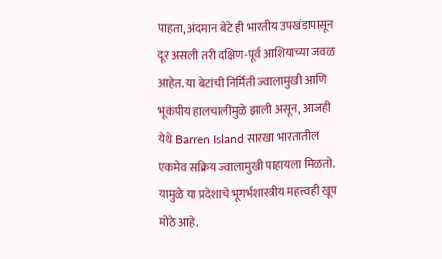पाहता, अंदमान बेटे ही भारतीय उपखंडापासून दूर असली तरी दक्षिण-पूर्व आशियाच्या जवळ आहेत. या बेटांची निर्मिती ज्वालामुखी आणि भूकंपीय हालचालींमुळे झाली असून, आजही येथे Barren Island सारखा भारतातील एकमेव सक्रिय ज्वालामुखी पाहायला मिळतो. यामुळे या प्रदेशाचे भूगर्भशास्त्रीय महत्त्वही खूप मोठे आहे.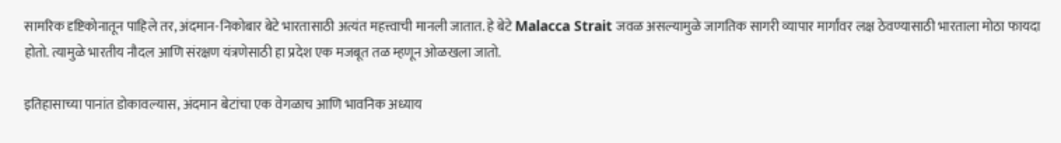सामरिक दृष्टिकोनातून पाहिले तर, अंदमान-निकोबार बेटे भारतासाठी अत्यंत महत्त्वाची मानली जातात. हे बेटे Malacca Strait जवळ असल्यामुळे जागतिक सागरी व्यापार मार्गांवर लक्ष ठेवण्यासाठी भारताला मोठा फायदा होतो. त्यामुळे भारतीय नौदल आणि संरक्षण यंत्रणेसाठी हा प्रदेश एक मजबूत तळ म्हणून ओळखला जातो.

इतिहासाच्या पानांत डोकावल्यास, अंदमान बेटांचा एक वेगळाच आणि भावनिक अध्याय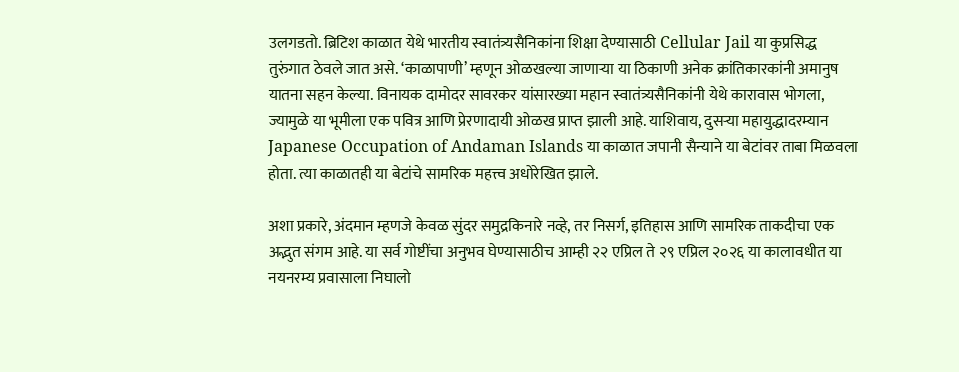उलगडतो. ब्रिटिश काळात येथे भारतीय स्वातंत्र्यसैनिकांना शिक्षा देण्यासाठी Cellular Jail या कुप्रसिद्ध तुरुंगात ठेवले जात असे. ‘काळापाणी’ म्हणून ओळखल्या जाणाऱ्या या ठिकाणी अनेक क्रांतिकारकांनी अमानुष यातना सहन केल्या. विनायक दामोदर सावरकर यांसारख्या महान स्वातंत्र्यसैनिकांनी येथे कारावास भोगला, ज्यामुळे या भूमीला एक पवित्र आणि प्रेरणादायी ओळख प्राप्त झाली आहे. याशिवाय, दुसऱ्या महायुद्धादरम्यान Japanese Occupation of Andaman Islands या काळात जपानी सैन्याने या बेटांवर ताबा मिळवला होता. त्या काळातही या बेटांचे सामरिक महत्त्व अधोरेखित झाले.

अशा प्रकारे, अंदमान म्हणजे केवळ सुंदर समुद्रकिनारे नव्हे, तर निसर्ग, इतिहास आणि सामरिक ताकदीचा एक अद्भुत संगम आहे. या सर्व गोष्टींचा अनुभव घेण्यासाठीच आम्ही २२ एप्रिल ते २९ एप्रिल २०२६ या कालावधीत या नयनरम्य प्रवासाला निघालो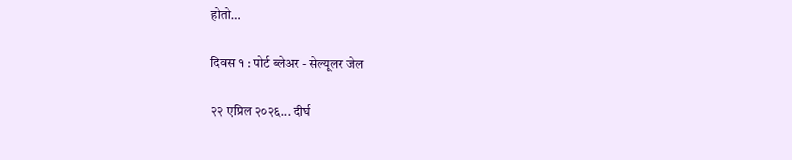होतो…

दिवस १ : पोर्ट ब्लेअर - सेल्यूलर जेल

२२ एप्रिल २०२६... दीर्घ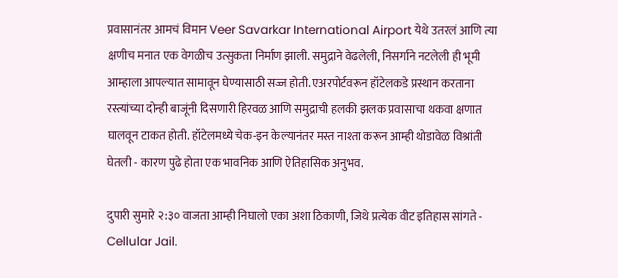प्रवासानंतर आमचं विमान Veer Savarkar International Airport येथे उतरलं आणि त्या क्षणीच मनात एक वेगळीच उत्सुकता निर्माण झाली. समुद्राने वेढलेली, निसर्गाने नटलेली ही भूमी आम्हाला आपल्यात सामावून घेण्यासाठी सज्ज होती. एअरपोर्टवरून हॉटेलकडे प्रस्थान करताना रस्त्यांच्या दोन्ही बाजूंनी दिसणारी हिरवळ आणि समुद्राची हलकी झलक प्रवासाचा थकवा क्षणात घालवून टाकत होती. हॉटेलमध्ये चेक-इन केल्यानंतर मस्त नाश्ता करून आम्ही थोडावेळ विश्रांती घेतली - कारण पुढे होता एक भावनिक आणि ऐतिहासिक अनुभव.

दुपारी सुमारे २:३० वाजता आम्ही निघालो एका अशा ठिकाणी, जिथे प्रत्येक वीट इतिहास सांगते - Cellular Jail.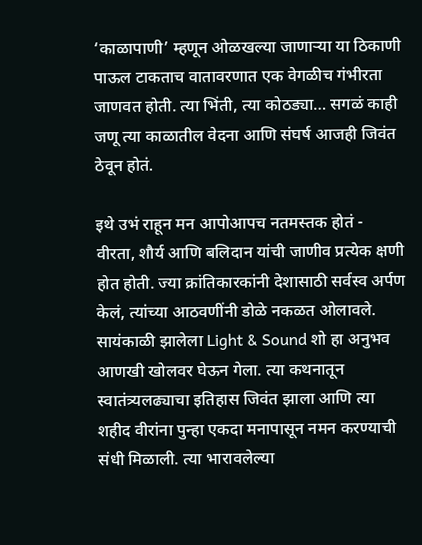‘काळापाणी’ म्हणून ओळखल्या जाणाऱ्या या ठिकाणी पाऊल टाकताच वातावरणात एक वेगळीच गंभीरता जाणवत होती. त्या भिंती, त्या कोठड्या… सगळं काही जणू त्या काळातील वेदना आणि संघर्ष आजही जिवंत ठेवून होतं.

इथे उभं राहून मन आपोआपच नतमस्तक होतं -  वीरता, शौर्य आणि बलिदान यांची जाणीव प्रत्येक क्षणी होत होती. ज्या क्रांतिकारकांनी देशासाठी सर्वस्व अर्पण केलं, त्यांच्या आठवणींनी डोळे नकळत ओलावले. सायंकाळी झालेला Light & Sound शो हा अनुभव आणखी खोलवर घेऊन गेला. त्या कथनातून स्वातंत्र्यलढ्याचा इतिहास जिवंत झाला आणि त्या शहीद वीरांना पुन्हा एकदा मनापासून नमन करण्याची संधी मिळाली. त्या भारावलेल्या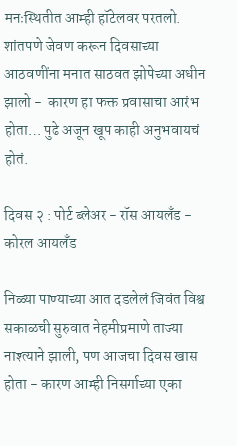मनःस्थितीत आम्ही हॉटेलवर परतलो. शांतपणे जेवण करून दिवसाच्या आठवणींना मनात साठवत झोपेच्या अधीन झालो -  कारण हा फक्त प्रवासाचा आरंभ होता… पुढे अजून खूप काही अनुभवायचं होतं.

दिवस २ : पोर्ट ब्लेअर - रॉस आयलँड - कोरल आयलॅंड

निळ्या पाण्याच्या आत दडलेलं जिवंत विश्व सकाळची सुरुवात नेहमीप्रमाणे ताज्या नाश्त्याने झाली, पण आजचा दिवस खास होता - कारण आम्ही निसर्गाच्या एका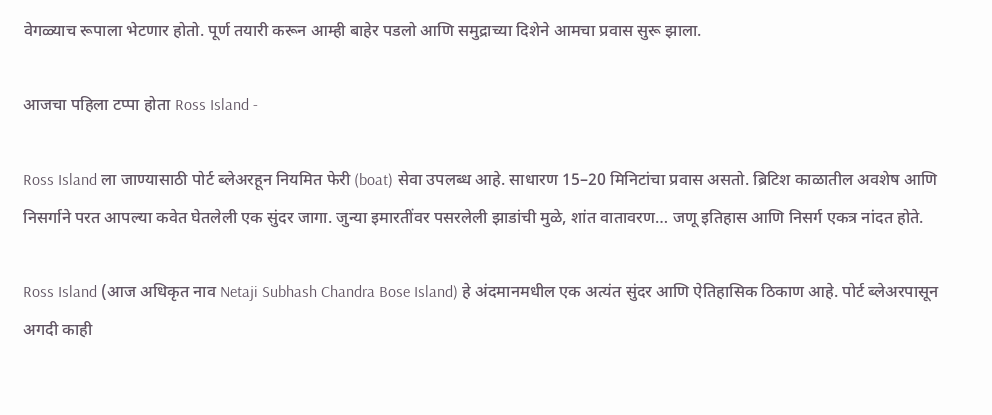वेगळ्याच रूपाला भेटणार होतो. पूर्ण तयारी करून आम्ही बाहेर पडलो आणि समुद्राच्या दिशेने आमचा प्रवास सुरू झाला.

आजचा पहिला टप्पा होता Ross Island -

Ross Island ला जाण्यासाठी पोर्ट ब्लेअरहून नियमित फेरी (boat) सेवा उपलब्ध आहे. साधारण 15–20 मिनिटांचा प्रवास असतो. ब्रिटिश काळातील अवशेष आणि निसर्गाने परत आपल्या कवेत घेतलेली एक सुंदर जागा. जुन्या इमारतींवर पसरलेली झाडांची मुळे, शांत वातावरण… जणू इतिहास आणि निसर्ग एकत्र नांदत होते.

Ross Island (आज अधिकृत नाव Netaji Subhash Chandra Bose Island) हे अंदमानमधील एक अत्यंत सुंदर आणि ऐतिहासिक ठिकाण आहे. पोर्ट ब्लेअरपासून अगदी काही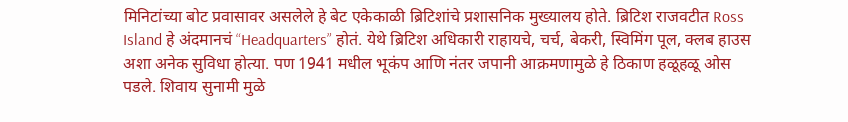मिनिटांच्या बोट प्रवासावर असलेले हे बेट एकेकाळी ब्रिटिशांचे प्रशासनिक मुख्यालय होते. ब्रिटिश राजवटीत Ross Island हे अंदमानचं “Headquarters” होतं. येथे ब्रिटिश अधिकारी राहायचे, चर्च, बेकरी, स्विमिंग पूल, क्लब हाउस अशा अनेक सुविधा होत्या. पण 1941 मधील भूकंप आणि नंतर जपानी आक्रमणामुळे हे ठिकाण हळूहळू ओस पडले. शिवाय सुनामी मुळे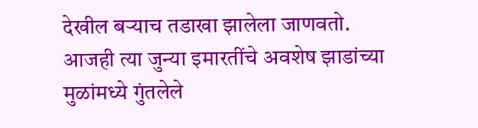देखील बऱ्याच तडाखा झालेला जाणवतो. आजही त्या जुन्या इमारतींचे अवशेष झाडांच्या मुळांमध्ये गुंतलेले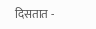दिसतात -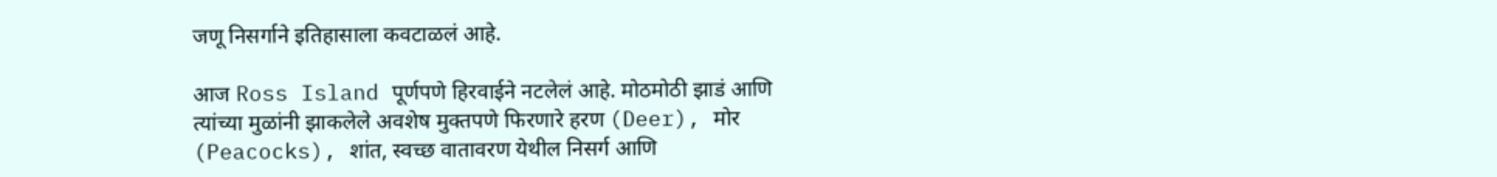जणू निसर्गाने इतिहासाला कवटाळलं आहे.

आज Ross Island पूर्णपणे हिरवाईने नटलेलं आहे. मोठमोठी झाडं आणि त्यांच्या मुळांनी झाकलेले अवशेष मुक्तपणे फिरणारे हरण (Deer), मोर (Peacocks), शांत, स्वच्छ वातावरण येथील निसर्ग आणि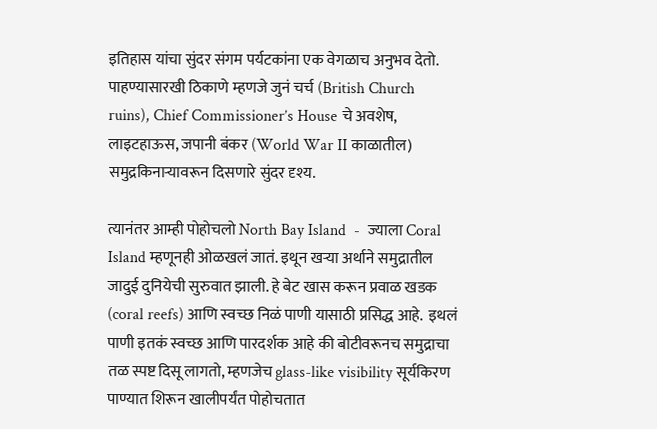इतिहास यांचा सुंदर संगम पर्यटकांना एक वेगळाच अनुभव देतो. पाहण्यासारखी ठिकाणे म्हणजे जुनं चर्च (British Church ruins), Chief Commissioner’s House चे अवशेष, लाइटहाऊस, जपानी बंकर (World War II काळातील) समुद्रकिनाऱ्यावरून दिसणारे सुंदर दृश्य.

त्यानंतर आम्ही पोहोचलो North Bay Island  -  ज्याला Coral Island म्हणूनही ओळखलं जातं. इथून खऱ्या अर्थाने समुद्रातील जादुई दुनियेची सुरुवात झाली. हे बेट खास करून प्रवाळ खडक (coral reefs) आणि स्वच्छ निळं पाणी यासाठी प्रसिद्ध आहे.  इथलं पाणी इतकं स्वच्छ आणि पारदर्शक आहे की बोटीवरूनच समुद्राचा तळ स्पष्ट दिसू लागतो, म्हणजेच glass-like visibility सूर्यकिरण पाण्यात शिरून खालीपर्यंत पोहोचतात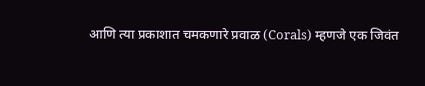आणि त्या प्रकाशात चमकणारे प्रवाळ (Corals) म्हणजे एक जिवंत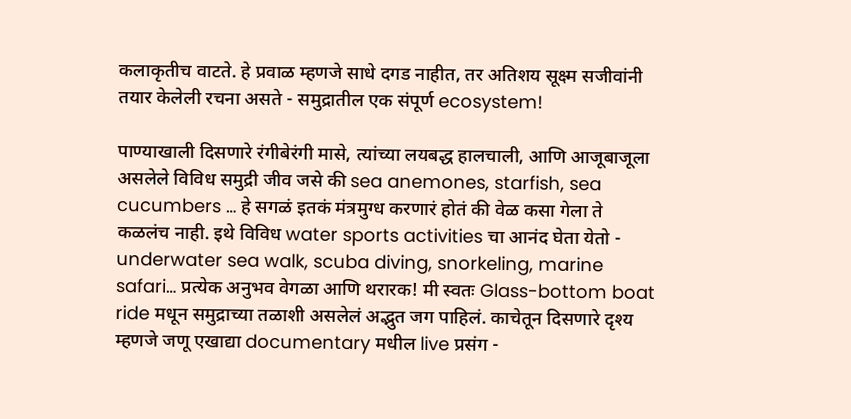कलाकृतीच वाटते. हे प्रवाळ म्हणजे साधे दगड नाहीत, तर अतिशय सूक्ष्म सजीवांनी तयार केलेली रचना असते - समुद्रातील एक संपूर्ण ecosystem!

पाण्याखाली दिसणारे रंगीबेरंगी मासे, त्यांच्या लयबद्ध हालचाली, आणि आजूबाजूला असलेले विविध समुद्री जीव जसे की sea anemones, starfish, sea cucumbers … हे सगळं इतकं मंत्रमुग्ध करणारं होतं की वेळ कसा गेला ते कळलंच नाही. इथे विविध water sports activities चा आनंद घेता येतो -  underwater sea walk, scuba diving, snorkeling, marine safari… प्रत्येक अनुभव वेगळा आणि थरारक! मी स्वतः Glass-bottom boat ride मधून समुद्राच्या तळाशी असलेलं अद्भुत जग पाहिलं. काचेतून दिसणारे दृश्य म्हणजे जणू एखाद्या documentary मधील live प्रसंग -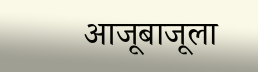आजूबाजूला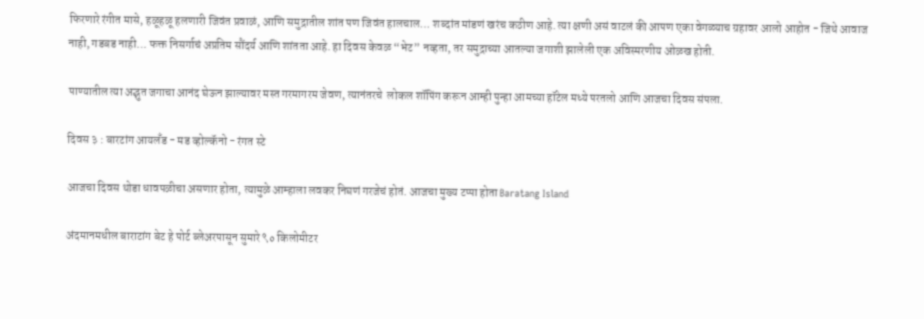फिरणारे रंगीत मासे, हळूहळू हलणारी जिवंत प्रवाळं, आणि समुद्रातील शांत पण जिवंत हालचाल… शब्दांत मांडणं खरंच कठीण आहे. त्या क्षणी असं वाटलं की आपण एका वेगळ्याच ग्रहावर आलो आहोत - जिथे आवाज नाही, गडबड नाही… फक्त निसर्गाचं अप्रतिम सौंदर्य आणि शांतता आहे. हा दिवस केवळ “भेट” नव्हता, तर समुद्राच्या आतल्या जगाशी झालेली एक अविस्मरणीय ओळख होती.

पाण्यातील त्या अद्भुत जगाचा आनंद घेऊन झाल्यावर मस्त गरमागरम जेवण, त्यानंतरचे  लोकल शॉपिंग करून आम्ही पुन्हा आमच्या हॉटेल मध्ये परतलो आणि आजचा दिवस संपला.

दिवस ३ : बारटांग आयलँड - मड व्होल्कॅनो - रंगत स्टे

आजचा दिवस थोडा धावपळीचा असणार होता, त्यामुळे आम्हाला लवकर निघणं गरजेचं होतं. आजचा मुख्य टप्पा होता Baratang Island

अंदमानमधील बाराटांग बेट हे पोर्ट ब्लेअरपासून सुमारे ९० किलोमीटर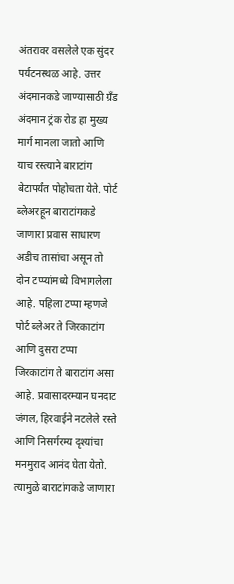अंतरावर वसलेले एक सुंदर पर्यटनस्थळ आहे. उत्तर अंदमानकडे जाण्यासाठी ग्रँड अंदमान ट्रंक रोड हा मुख्य मार्ग मानला जातो आणि याच रस्त्याने बाराटांग बेटापर्यंत पोहोचता येते. पोर्ट ब्लेअरहून बाराटांगकडे जाणारा प्रवास साधारण अडीच तासांचा असून तो दोन टप्प्यांमध्ये विभागलेला आहे. पहिला टप्पा म्हणजे पोर्ट ब्लेअर ते जिरकाटांग आणि दुसरा टप्पा जिरकाटांग ते बाराटांग असा आहे. प्रवासादरम्यान घनदाट जंगल, हिरवाईने नटलेले रस्ते आणि निसर्गरम्य दृश्यांचा मनमुराद आनंद घेता येतो. त्यामुळे बाराटांगकडे जाणारा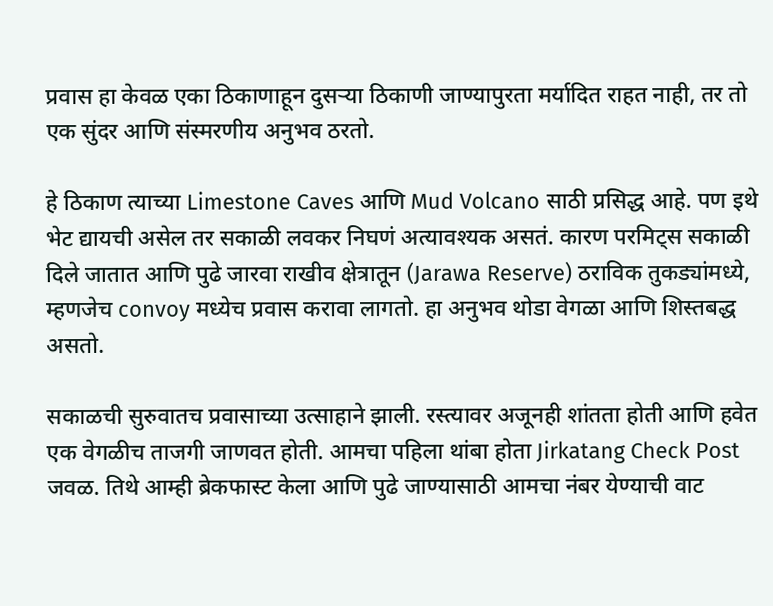प्रवास हा केवळ एका ठिकाणाहून दुसऱ्या ठिकाणी जाण्यापुरता मर्यादित राहत नाही, तर तो एक सुंदर आणि संस्मरणीय अनुभव ठरतो.

हे ठिकाण त्याच्या Limestone Caves आणि Mud Volcano साठी प्रसिद्ध आहे. पण इथे भेट द्यायची असेल तर सकाळी लवकर निघणं अत्यावश्यक असतं. कारण परमिट्स सकाळी दिले जातात आणि पुढे जारवा राखीव क्षेत्रातून (Jarawa Reserve) ठराविक तुकड्यांमध्ये, म्हणजेच convoy मध्येच प्रवास करावा लागतो. हा अनुभव थोडा वेगळा आणि शिस्तबद्ध असतो.

सकाळची सुरुवातच प्रवासाच्या उत्साहाने झाली. रस्त्यावर अजूनही शांतता होती आणि हवेत एक वेगळीच ताजगी जाणवत होती. आमचा पहिला थांबा होता Jirkatang Check Post जवळ. तिथे आम्ही ब्रेकफास्ट केला आणि पुढे जाण्यासाठी आमचा नंबर येण्याची वाट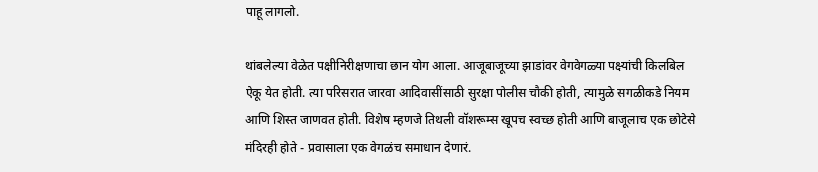पाहू लागलो.

थांबलेल्या वेळेत पक्षीनिरीक्षणाचा छान योग आला. आजूबाजूच्या झाडांवर वेगवेगळ्या पक्ष्यांची किलबिल ऐकू येत होती. त्या परिसरात जारवा आदिवासींसाठी सुरक्षा पोलीस चौकी होती, त्यामुळे सगळीकडे नियम आणि शिस्त जाणवत होती. विशेष म्हणजे तिथली वॉशरूम्स खूपच स्वच्छ होती आणि बाजूलाच एक छोटेसे मंदिरही होते - प्रवासाला एक वेगळंच समाधान देणारं.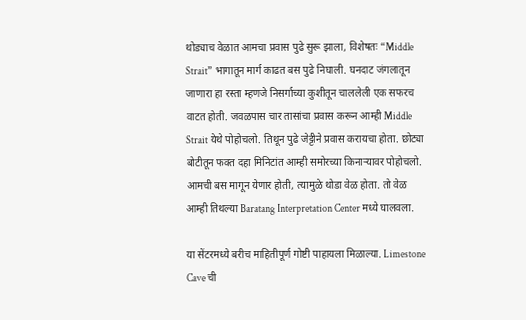थोड्याच वेळात आमचा प्रवास पुढे सुरू झाला, विशेषतः “Middle Strait” भागातून मार्ग काढत बस पुढे निघाली. घनदाट जंगलातून जाणारा हा रस्ता म्हणजे निसर्गाच्या कुशीतून चाललेली एक सफरच वाटत होती. जवळपास चार तासांचा प्रवास करून आम्ही Middle Strait येथे पोहोचलो. तिथून पुढे जेट्टीने प्रवास करायचा होता. छोट्या बोटीतून फक्त दहा मिनिटांत आम्ही समोरच्या किनाऱ्यावर पोहोचलो. आमची बस मागून येणार होती, त्यामुळे थोडा वेळ होता. तो वेळ आम्ही तिथल्या Baratang Interpretation Center मध्ये घालवला.

या सेंटरमध्ये बरीच माहितीपूर्ण गोष्टी पाहायला मिळाल्या. Limestone Cave ची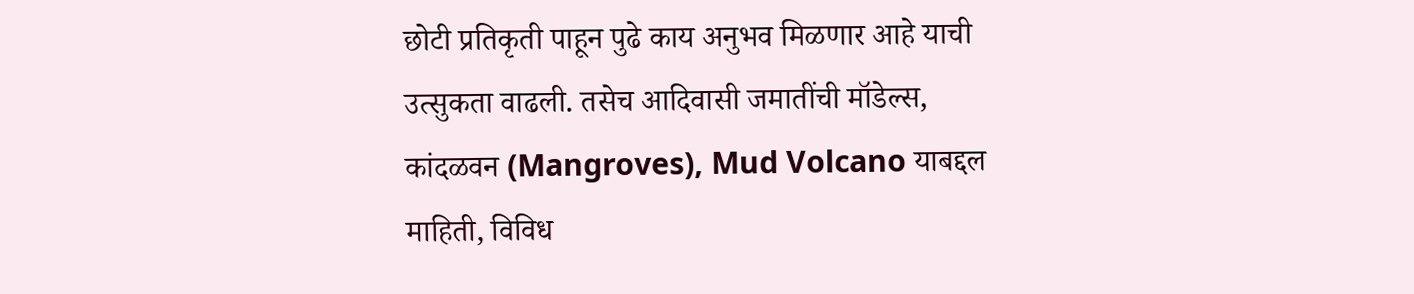छोटी प्रतिकृती पाहून पुढे काय अनुभव मिळणार आहे याची उत्सुकता वाढली. तसेच आदिवासी जमातींची मॉडेल्स, कांदळवन (Mangroves), Mud Volcano याबद्दल माहिती, विविध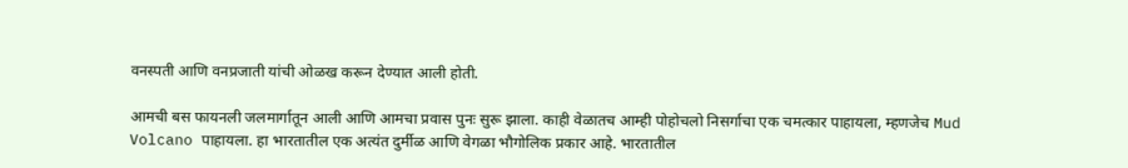वनस्पती आणि वनप्रजाती यांची ओळख करून देण्यात आली होती.

आमची बस फायनली जलमार्गातून आली आणि आमचा प्रवास पुनः सुरू झाला. काही वेळातच आम्ही पोहोचलो निसर्गाचा एक चमत्कार पाहायला, म्हणजेच Mud Volcano पाहायला. हा भारतातील एक अत्यंत दुर्मीळ आणि वेगळा भौगोलिक प्रकार आहे. भारतातील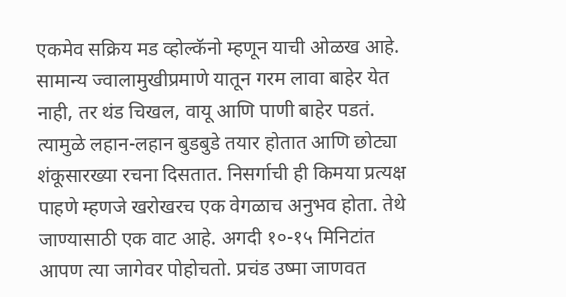एकमेव सक्रिय मड व्होल्कॅनो म्हणून याची ओळख आहे. सामान्य ज्वालामुखीप्रमाणे यातून गरम लावा बाहेर येत नाही, तर थंड चिखल, वायू आणि पाणी बाहेर पडतं. त्यामुळे लहान-लहान बुडबुडे तयार होतात आणि छोट्या शंकूसारख्या रचना दिसतात. निसर्गाची ही किमया प्रत्यक्ष पाहणे म्हणजे खरोखरच एक वेगळाच अनुभव होता. तेथे जाण्यासाठी एक वाट आहे. अगदी १०-१५ मिनिटांत आपण त्या जागेवर पोहोचतो. प्रचंड उष्मा जाणवत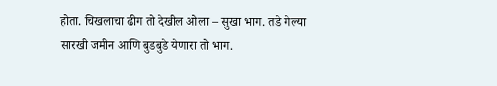होता. चिखलाचा ढीग तो देखील ओला – सुखा भाग. तडे गेल्या सारखी जमीन आणि बुडबुडे येणारा तो भाग.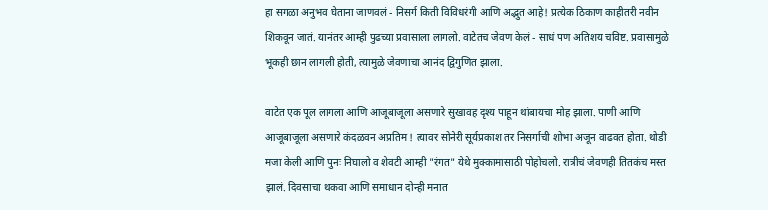हा सगळा अनुभव घेताना जाणवलं - निसर्ग किती विविधरंगी आणि अद्भुत आहे! प्रत्येक ठिकाण काहीतरी नवीन शिकवून जातं. यानंतर आम्ही पुढच्या प्रवासाला लागलो. वाटेतच जेवण केलं - साधं पण अतिशय चविष्ट. प्रवासामुळे भूकही छान लागली होती, त्यामुळे जेवणाचा आनंद द्विगुणित झाला.

वाटेत एक पूल लागला आणि आजूबाजूला असणारे सुखावह दृश्य पाहून थांबायचा मोह झाला. पाणी आणि आजूबाजूला असणारे कंदळवन अप्रतिम ! त्यावर सोनेरी सूर्यप्रकाश तर निसर्गाची शोभा अजून वाढवत होता. थोडी मजा केली आणि पुनः निघालो व शेवटी आम्ही "रंगत" येथे मुक्कामासाठी पोहोचलो. रात्रीचं जेवणही तितकंच मस्त झालं. दिवसाचा थकवा आणि समाधान दोन्ही मनात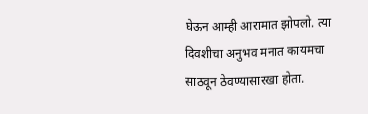घेऊन आम्ही आरामात झोपलो. त्या दिवशीचा अनुभव मनात कायमचा साठवून ठेवण्यासारखा होता.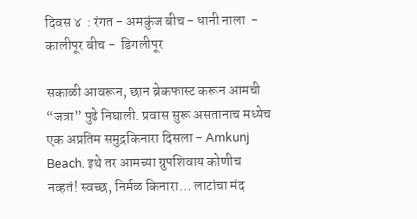दिवस ४  : रंगत - अमकुंज बीच - धानी नाला  - कालीपूर बीच -  डिगलीपूर

सकाळी आवरून, छान ब्रेकफास्ट करून आमची “जत्रा” पुढे निघाली. प्रवास सुरू असतानाच मध्येच एक अप्रतिम समुद्रकिनारा दिसला - Amkunj Beach. इथे तर आमच्या ग्रुपशिवाय कोणीच नव्हतं! स्वच्छ, निर्मळ किनारा… लाटांचा मंद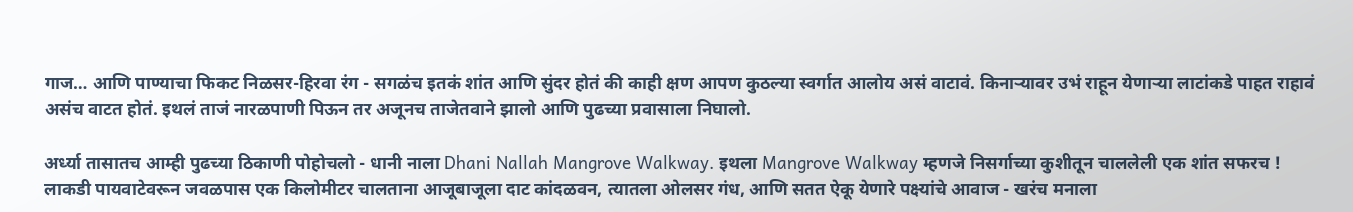गाज… आणि पाण्याचा फिकट निळसर-हिरवा रंग - सगळंच इतकं शांत आणि सुंदर होतं की काही क्षण आपण कुठल्या स्वर्गात आलोय असं वाटावं. किनाऱ्यावर उभं राहून येणाऱ्या लाटांकडे पाहत राहावं असंच वाटत होतं. इथलं ताजं नारळपाणी पिऊन तर अजूनच ताजेतवाने झालो आणि पुढच्या प्रवासाला निघालो.

अर्ध्या तासातच आम्ही पुढच्या ठिकाणी पोहोचलो - धानी नाला Dhani Nallah Mangrove Walkway. इथला Mangrove Walkway म्हणजे निसर्गाच्या कुशीतून चाललेली एक शांत सफरच ! लाकडी पायवाटेवरून जवळपास एक किलोमीटर चालताना आजूबाजूला दाट कांदळवन, त्यातला ओलसर गंध, आणि सतत ऐकू येणारे पक्ष्यांचे आवाज - खरंच मनाला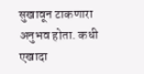सुखावून टाकणारा अनुभव होता. कधी एखादा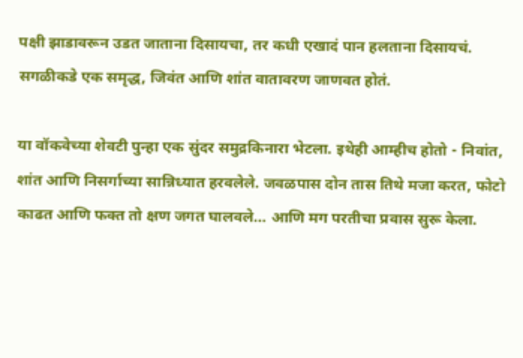पक्षी झाडावरून उडत जाताना दिसायचा, तर कधी एखादं पान हलताना दिसायचं. सगळीकडे एक समृद्ध, जिवंत आणि शांत वातावरण जाणवत होतं.

या वॉकवेच्या शेवटी पुन्हा एक सुंदर समुद्रकिनारा भेटला. इथेही आम्हीच होतो - निवांत, शांत आणि निसर्गाच्या सान्निध्यात हरवलेले. जवळपास दोन तास तिथे मजा करत, फोटो काढत आणि फक्त तो क्षण जगत घालवले… आणि मग परतीचा प्रवास सुरू केला.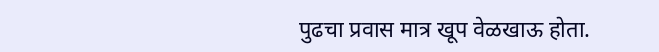पुढचा प्रवास मात्र खूप वेळखाऊ होता.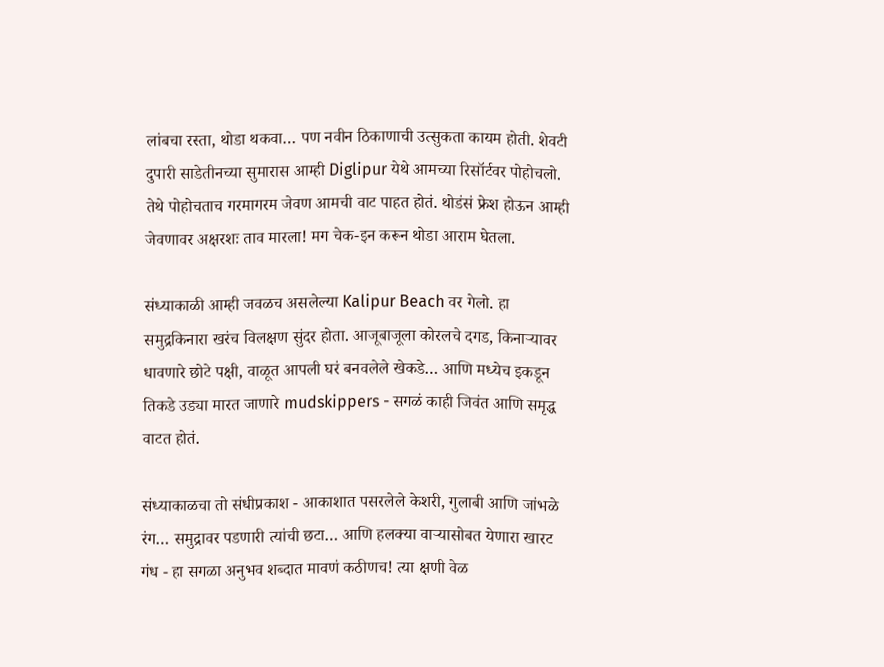लांबचा रस्ता, थोडा थकवा… पण नवीन ठिकाणाची उत्सुकता कायम होती. शेवटी दुपारी साडेतीनच्या सुमारास आम्ही Diglipur येथे आमच्या रिसॉर्टवर पोहोचलो. तेथे पोहोचताच गरमागरम जेवण आमची वाट पाहत होतं. थोडंसं फ्रेश होऊन आम्ही जेवणावर अक्षरशः ताव मारला! मग चेक-इन करून थोडा आराम घेतला.

संध्याकाळी आम्ही जवळच असलेल्या Kalipur Beach वर गेलो. हा समुद्रकिनारा खरंच विलक्षण सुंदर होता. आजूबाजूला कोरलचे दगड, किनाऱ्यावर धावणारे छोटे पक्षी, वाळूत आपली घरं बनवलेले खेकडे… आणि मध्येच इकडून तिकडे उड्या मारत जाणारे mudskippers - सगळं काही जिवंत आणि समृद्ध वाटत होतं.

संध्याकाळचा तो संधीप्रकाश - आकाशात पसरलेले केशरी, गुलाबी आणि जांभळे रंग… समुद्रावर पडणारी त्यांची छटा… आणि हलक्या वाऱ्यासोबत येणारा खारट गंध - हा सगळा अनुभव शब्दात मावणं कठीणच! त्या क्षणी वेळ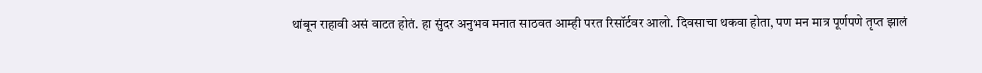थांबून राहावी असं वाटत होतं. हा सुंदर अनुभव मनात साठवत आम्ही परत रिसॉर्टवर आलो. दिवसाचा थकवा होता, पण मन मात्र पूर्णपणे तृप्त झालं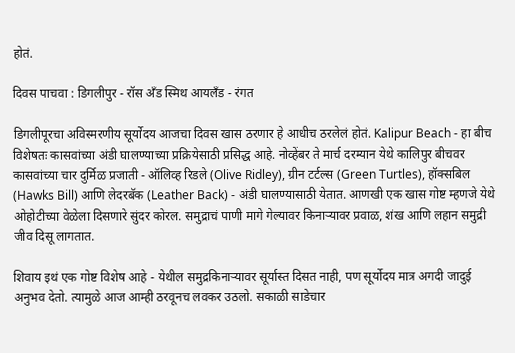होतं.

दिवस पाचवा : डिगलीपुर - रॉस अँड स्मिथ आयलँड - रंगत

डिगलीपूरचा अविस्मरणीय सूर्योदय आजचा दिवस खास ठरणार हे आधीच ठरलेलं होतं. Kalipur Beach - हा बीच विशेषतः कासवांच्या अंडी घालण्याच्या प्रक्रियेसाठी प्रसिद्ध आहे. नोव्हेंबर ते मार्च दरम्यान येथे कालिपुर बीचवर कासवांच्या चार दुर्मिळ प्रजाती - ऑलिव्ह रिडले (Olive Ridley), ग्रीन टर्टल्स (Green Turtles), हॉक्सबिल (Hawks Bill) आणि लेदरबॅक (Leather Back) - अंडी घालण्यासाठी येतात. आणखी एक खास गोष्ट म्हणजे येथे ओहोटीच्या वेळेला दिसणारे सुंदर कोरल. समुद्राचं पाणी मागे गेल्यावर किनाऱ्यावर प्रवाळ, शंख आणि लहान समुद्री जीव दिसू लागतात.

शिवाय इथं एक गोष्ट विशेष आहे - येथील समुद्रकिनाऱ्यावर सूर्यास्त दिसत नाही, पण सूर्योदय मात्र अगदी जादुई अनुभव देतो. त्यामुळे आज आम्ही ठरवूनच लवकर उठलो. सकाळी साडेचार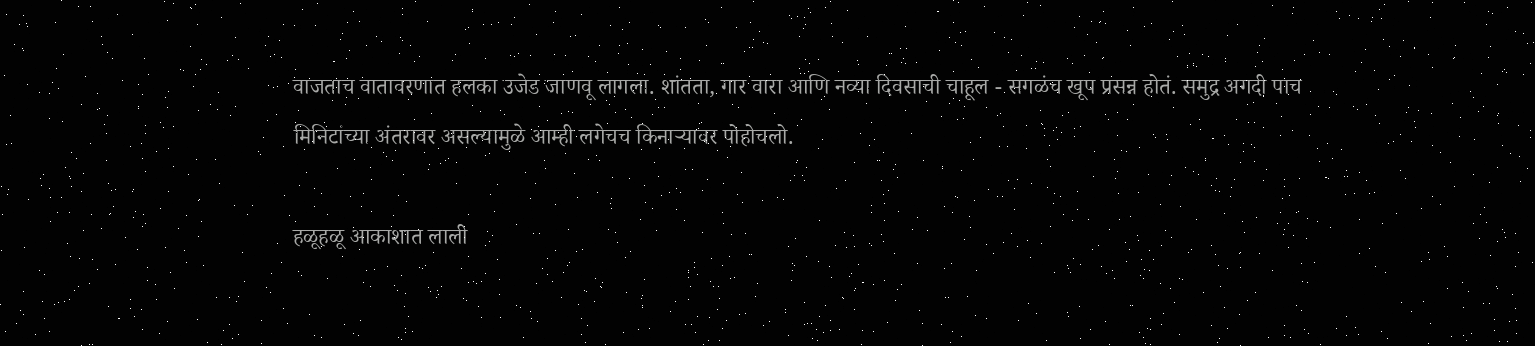वाजताच वातावरणात हलका उजेड जाणवू लागला. शांतता, गार वारा आणि नव्या दिवसाची चाहूल - सगळंच खूप प्रसन्न होतं. समुद्र अगदी पाच मिनिटांच्या अंतरावर असल्यामुळे आम्ही लगेचच किनाऱ्यावर पोहोचलो.

हळूहळू आकाशात लाली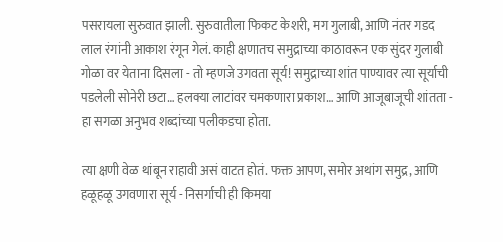पसरायला सुरुवात झाली. सुरुवातीला फिकट केशरी, मग गुलाबी, आणि नंतर गडद लाल रंगांनी आकाश रंगून गेलं. काही क्षणातच समुद्राच्या काठावरून एक सुंदर गुलाबी गोळा वर येताना दिसला - तो म्हणजे उगवता सूर्य! समुद्राच्या शांत पाण्यावर त्या सूर्याची पडलेली सोनेरी छटा… हलक्या लाटांवर चमकणारा प्रकाश… आणि आजूबाजूची शांतता - हा सगळा अनुभव शब्दांच्या पलीकडचा होता.

त्या क्षणी वेळ थांबून राहावी असं वाटत होतं. फक्त आपण, समोर अथांग समुद्र, आणि हळूहळू उगवणारा सूर्य - निसर्गाची ही किमया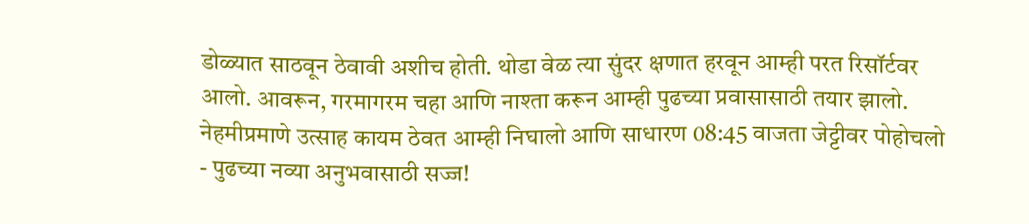डोळ्यात साठवून ठेवावी अशीच होती. थोडा वेळ त्या सुंदर क्षणात हरवून आम्ही परत रिसॉर्टवर आलो. आवरून, गरमागरम चहा आणि नाश्ता करून आम्ही पुढच्या प्रवासासाठी तयार झालो. नेहमीप्रमाणे उत्साह कायम ठेवत आम्ही निघालो आणि साधारण 08:45 वाजता जेट्टीवर पोहोचलो - पुढच्या नव्या अनुभवासाठी सज्ज!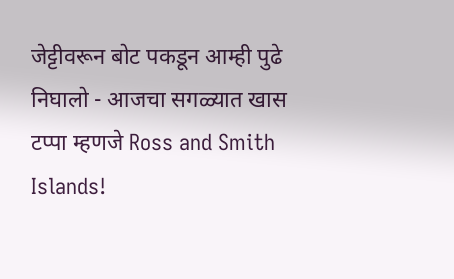जेट्टीवरून बोट पकडून आम्ही पुढे निघालो - आजचा सगळ्यात खास टप्पा म्हणजे Ross and Smith Islands!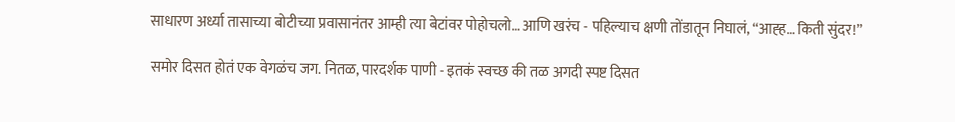साधारण अर्ध्या तासाच्या बोटीच्या प्रवासानंतर आम्ही त्या बेटांवर पोहोचलो… आणि खरंच - पहिल्याच क्षणी तोंडातून निघालं, “आह्ह… किती सुंदर!”

समोर दिसत होतं एक वेगळंच जग. नितळ, पारदर्शक पाणी - इतकं स्वच्छ की तळ अगदी स्पष्ट दिसत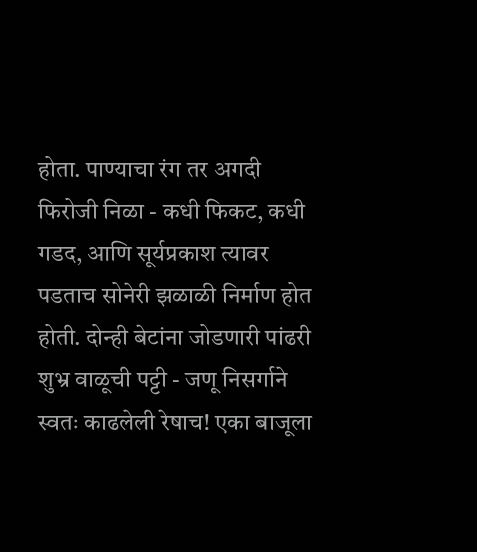होता. पाण्याचा रंग तर अगदी फिरोजी निळा - कधी फिकट, कधी गडद, आणि सूर्यप्रकाश त्यावर पडताच सोनेरी झळाळी निर्माण होत होती. दोन्ही बेटांना जोडणारी पांढरी शुभ्र वाळूची पट्टी - जणू निसर्गाने स्वतः काढलेली रेषाच! एका बाजूला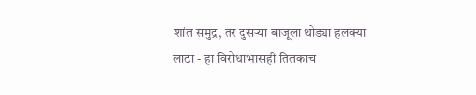शांत समुद्र, तर दुसऱ्या बाजूला थोड्या हलक्या लाटा - हा विरोधाभासही तितकाच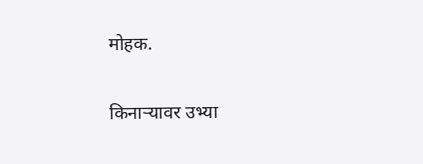मोहक.

किनाऱ्यावर उभ्या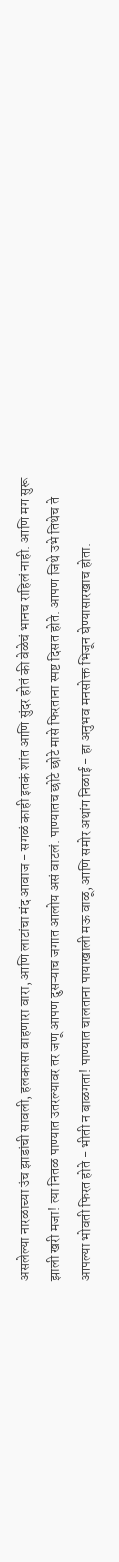असलेल्या नारळाच्या उंच झाडांची सावली, हलकासा वाहणारा वारा, आणि लाटांचा मंद आवाज - सगळं काही इतकं शांत आणि सुंदर होतं की वेळेचं भानच राहिलं नाही. आणि मग सुरू झाली खरी मजा! त्या नितळ पाण्यात उतरल्यावर तर जणू आपण दुसऱ्याच जगात आलोय असं वाटलं. पाण्यातच छोटे छोटे मासे फिरताना स्पष्ट दिसत होते. आपण जिथे उभे तिथेच ते आपल्या भोवती फिरत होते - भीती न बाळगता! पाण्यात चालताना पायाखाली मऊ वाळू, आणि समोर अथांग निळाई - हा अनुभव मनसोक्त भिजून घेण्यासारखाच होता.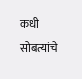कधी सोबत्यांचे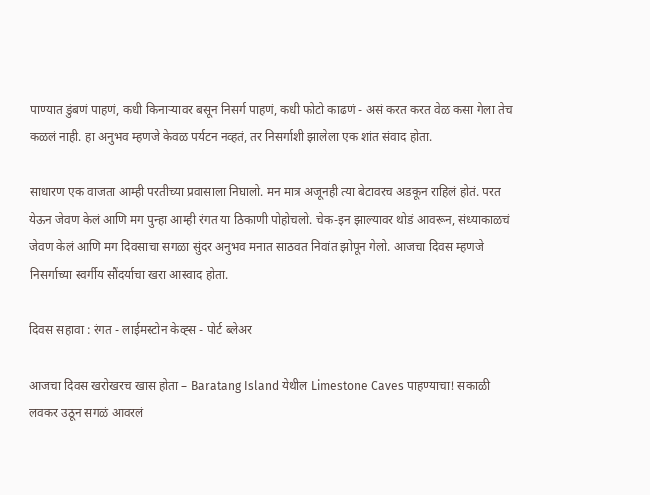पाण्यात डुंबणं पाहणं, कधी किनाऱ्यावर बसून निसर्ग पाहणं, कधी फोटो काढणं - असं करत करत वेळ कसा गेला तेच कळलं नाही. हा अनुभव म्हणजे केवळ पर्यटन नव्हतं, तर निसर्गाशी झालेला एक शांत संवाद होता.

साधारण एक वाजता आम्ही परतीच्या प्रवासाला निघालो. मन मात्र अजूनही त्या बेटावरच अडकून राहिलं होतं. परत येऊन जेवण केलं आणि मग पुन्हा आम्ही रंगत या ठिकाणी पोहोचलो. चेक-इन झाल्यावर थोडं आवरून, संध्याकाळचं जेवण केलं आणि मग दिवसाचा सगळा सुंदर अनुभव मनात साठवत निवांत झोपून गेलो. आजचा दिवस म्हणजे निसर्गाच्या स्वर्गीय सौंदर्याचा खरा आस्वाद होता.

दिवस सहावा : रंगत - लाईमस्टोन केव्ह्स - पोर्ट ब्लेअर

आजचा दिवस खरोखरच खास होता – Baratang Island येथील Limestone Caves पाहण्याचा! सकाळी लवकर उठून सगळं आवरलं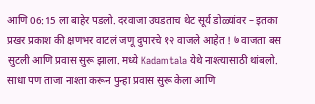आणि 06:15 ला बाहेर पडलो. दरवाजा उघडताच थेट सूर्य डोळ्यांवर – इतका प्रखर प्रकाश की क्षणभर वाटलं जणू दुपारचे १२ वाजले आहेत ! ७ वाजता बस सुटली आणि प्रवास सुरू झाला. मध्ये Kadamtala येथे नाश्त्यासाठी थांबलो. साधा पण ताजा नाश्ता करून पुन्हा प्रवास सुरू केला आणि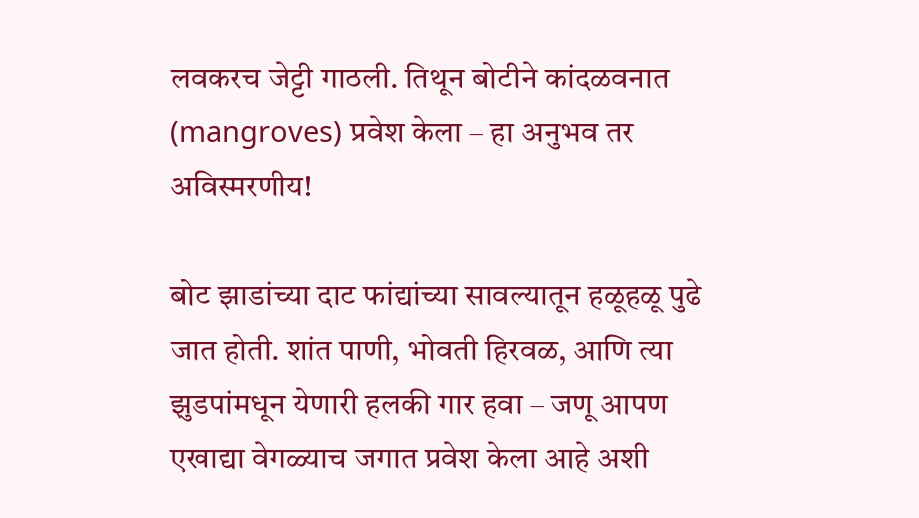लवकरच जेट्टी गाठली. तिथून बोटीने कांदळवनात (mangroves) प्रवेश केला – हा अनुभव तर अविस्मरणीय!

बोट झाडांच्या दाट फांद्यांच्या सावल्यातून हळूहळू पुढे जात होती. शांत पाणी, भोवती हिरवळ, आणि त्या झुडपांमधून येणारी हलकी गार हवा – जणू आपण एखाद्या वेगळ्याच जगात प्रवेश केला आहे अशी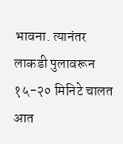भावना. त्यानंतर लाकडी पुलावरून १५-२० मिनिटे चालत आत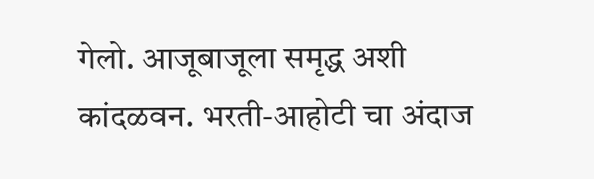गेलो. आजूबाजूला समृद्ध अशी कांदळवन. भरती-आहोटी चा अंदाज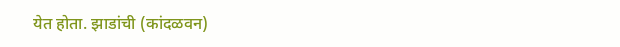येत होता. झाडांची (कांदळवन)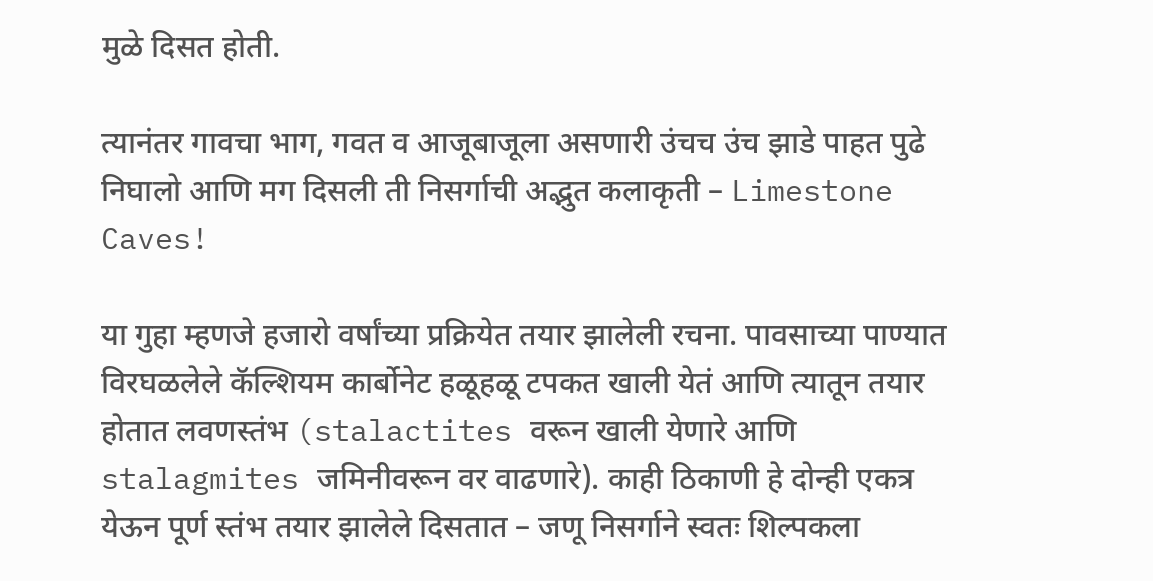मुळे दिसत होती.

त्यानंतर गावचा भाग, गवत व आजूबाजूला असणारी उंचच उंच झाडे पाहत पुढे निघालो आणि मग दिसली ती निसर्गाची अद्भुत कलाकृती – Limestone Caves!

या गुहा म्हणजे हजारो वर्षांच्या प्रक्रियेत तयार झालेली रचना. पावसाच्या पाण्यात विरघळलेले कॅल्शियम कार्बोनेट हळूहळू टपकत खाली येतं आणि त्यातून तयार होतात लवणस्तंभ (stalactites वरून खाली येणारे आणि stalagmites जमिनीवरून वर वाढणारे). काही ठिकाणी हे दोन्ही एकत्र येऊन पूर्ण स्तंभ तयार झालेले दिसतात – जणू निसर्गाने स्वतः शिल्पकला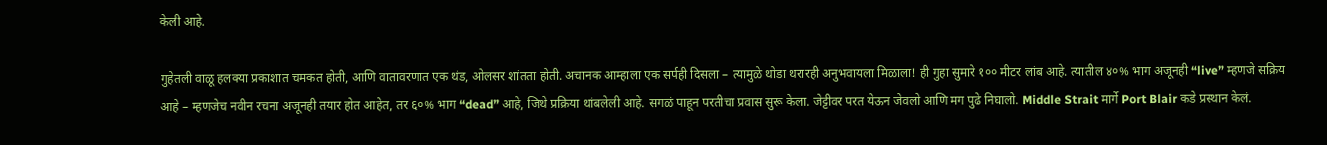केली आहे.

गुहेतली वाळू हलक्या प्रकाशात चमकत होती, आणि वातावरणात एक थंड, ओलसर शांतता होती. अचानक आम्हाला एक सर्पही दिसला – त्यामुळे थोडा थरारही अनुभवायला मिळाला! ही गुहा सुमारे १०० मीटर लांब आहे. त्यातील ४०% भाग अजूनही “live” म्हणजे सक्रिय आहे – म्हणजेच नवीन रचना अजूनही तयार होत आहेत, तर ६०% भाग “dead” आहे, जिथे प्रक्रिया थांबलेली आहे. सगळं पाहून परतीचा प्रवास सुरू केला. जेट्टीवर परत येऊन जेवलो आणि मग पुढे निघालो. Middle Strait मार्गे Port Blair कडे प्रस्थान केलं.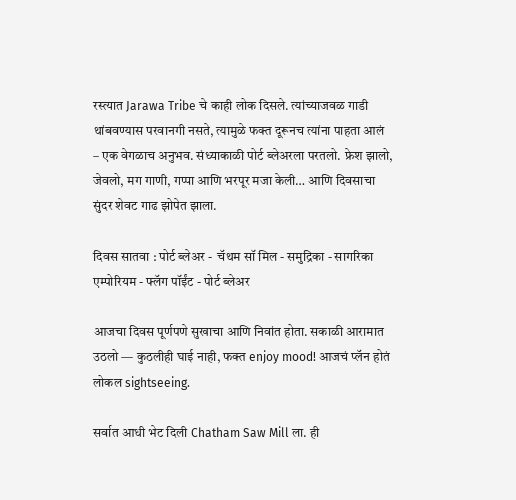रस्त्यात Jarawa Tribe चे काही लोक दिसले. त्यांच्याजवळ गाडी थांबवण्यास परवानगी नसते, त्यामुळे फक्त दूरूनच त्यांना पाहता आलं – एक वेगळाच अनुभव. संध्याकाळी पोर्ट ब्लेअरला परतलो. फ्रेश झालो, जेवलो, मग गाणी, गप्पा आणि भरपूर मजा केली… आणि दिवसाचा सुंदर शेवट गाढ झोपेत झाला.

दिवस सातवा : पोर्ट ब्लेअर -  चॅथम सॉ मिल - समुद्रिका - सागरिका एम्पोरियम - फ्लॅग पॉईंट - पोर्ट ब्लेअर

आजचा दिवस पूर्णपणे सुखाचा आणि निवांत होता. सकाळी आरामात उठलो — कुठलीही घाई नाही, फक्त enjoy mood! आजचं प्लॅन होतं लोकल sightseeing.

सर्वात आधी भेट दिली Chatham Saw Mill ला. ही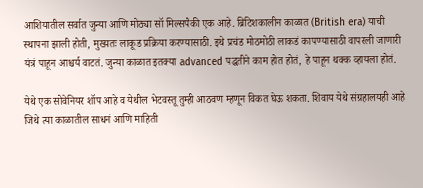आशियातील सर्वात जुन्या आणि मोठ्या सॉ मिल्सपैकी एक आहे. ब्रिटिशकालीन काळात (British era) याची स्थापना झाली होती, मुख्यतः लाकूड प्रक्रिया करण्यासाठी. इथे प्रचंड मोठमोठी लाकडं कापण्यासाठी वापरली जाणारी यंत्रं पाहून आश्चर्य वाटतं. जुन्या काळात इतक्या advanced पद्धतीने काम होत होतं, हे पाहून थक्क व्हायला होतं.

येथे एक सोवेनियर शॉप आहे व येथील भेटवस्तू तुम्ही आठवण म्हणून विकत घेऊ शकता. शिवाय येथे संग्रहालयही आहे जिथे त्या काळातील साधनं आणि माहिती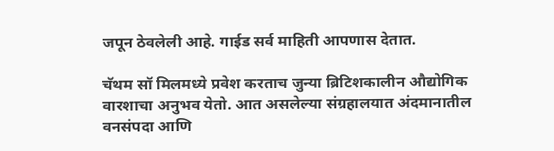जपून ठेवलेली आहे. गाईड सर्व माहिती आपणास देतात.

चॅथम सॉ मिलमध्ये प्रवेश करताच जुन्या ब्रिटिशकालीन औद्योगिक वारशाचा अनुभव येतो. आत असलेल्या संग्रहालयात अंदमानातील वनसंपदा आणि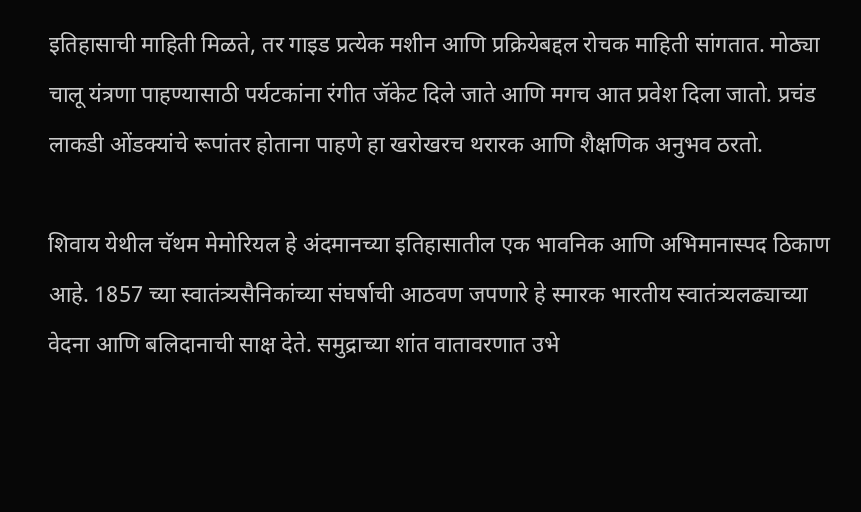इतिहासाची माहिती मिळते, तर गाइड प्रत्येक मशीन आणि प्रक्रियेबद्दल रोचक माहिती सांगतात. मोठ्या चालू यंत्रणा पाहण्यासाठी पर्यटकांना रंगीत जॅकेट दिले जाते आणि मगच आत प्रवेश दिला जातो. प्रचंड लाकडी ओंडक्यांचे रूपांतर होताना पाहणे हा खरोखरच थरारक आणि शैक्षणिक अनुभव ठरतो.

शिवाय येथील चॅथम मेमोरियल हे अंदमानच्या इतिहासातील एक भावनिक आणि अभिमानास्पद ठिकाण आहे. 1857 च्या स्वातंत्र्यसैनिकांच्या संघर्षाची आठवण जपणारे हे स्मारक भारतीय स्वातंत्र्यलढ्याच्या वेदना आणि बलिदानाची साक्ष देते. समुद्राच्या शांत वातावरणात उभे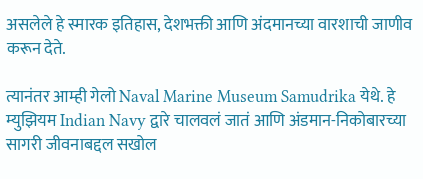असलेले हे स्मारक इतिहास, देशभक्ती आणि अंदमानच्या वारशाची जाणीव करून देते.

त्यानंतर आम्ही गेलो Naval Marine Museum Samudrika येथे. हे म्युझियम Indian Navy द्वारे चालवलं जातं आणि अंडमान-निकोबारच्या सागरी जीवनाबद्दल सखोल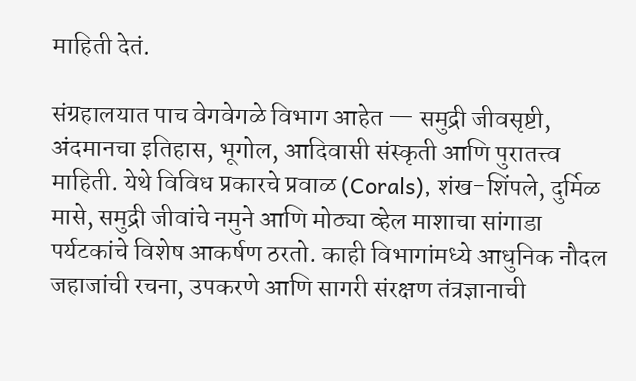माहिती देतं.

संग्रहालयात पाच वेगवेगळे विभाग आहेत — समुद्री जीवसृष्टी, अंदमानचा इतिहास, भूगोल, आदिवासी संस्कृती आणि पुरातत्त्व माहिती. येथे विविध प्रकारचे प्रवाळ (Corals), शंख-शिंपले, दुर्मिळ मासे, समुद्री जीवांचे नमुने आणि मोठ्या व्हेल माशाचा सांगाडा पर्यटकांचे विशेष आकर्षण ठरतो. काही विभागांमध्ये आधुनिक नौदल जहाजांची रचना, उपकरणे आणि सागरी संरक्षण तंत्रज्ञानाची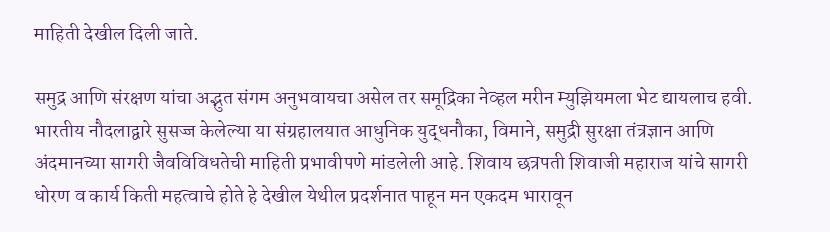माहिती देखील दिली जाते.

समुद्र आणि संरक्षण यांचा अद्भुत संगम अनुभवायचा असेल तर समूद्रिका नेव्हल मरीन म्युझियमला भेट द्यायलाच हवी. भारतीय नौदलाद्वारे सुसज्ज केलेल्या या संग्रहालयात आधुनिक युद्धनौका, विमाने, समुद्री सुरक्षा तंत्रज्ञान आणि अंदमानच्या सागरी जैवविविधतेची माहिती प्रभावीपणे मांडलेली आहे. शिवाय छत्रपती शिवाजी महाराज यांचे सागरी धोरण व कार्य किती महत्वाचे होते हे देखील येथील प्रदर्शनात पाहून मन एकदम भारावून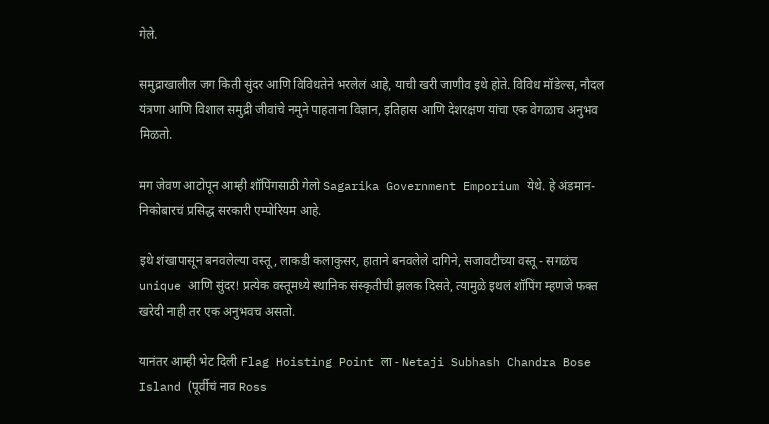गेले.

समुद्राखालील जग किती सुंदर आणि विविधतेने भरलेलं आहे, याची खरी जाणीव इथे होते. विविध मॉडेल्स, नौदल यंत्रणा आणि विशाल समुद्री जीवांचे नमुने पाहताना विज्ञान, इतिहास आणि देशरक्षण यांचा एक वेगळाच अनुभव मिळतो.

मग जेवण आटोपून आम्ही शॉपिंगसाठी गेलो Sagarika Government Emporium येथे. हे अंडमान-निकोबारचं प्रसिद्ध सरकारी एम्पोरियम आहे.

इथे शंखापासून बनवलेल्या वस्तू, लाकडी कलाकुसर, हाताने बनवलेले दागिने, सजावटीच्या वस्तू - सगळंच unique आणि सुंदर! प्रत्येक वस्तूमध्ये स्थानिक संस्कृतीची झलक दिसते, त्यामुळे इथलं शॉपिंग म्हणजे फक्त खरेदी नाही तर एक अनुभवच असतो.

यानंतर आम्ही भेट दिली Flag Hoisting Point ला - Netaji Subhash Chandra Bose Island (पूर्वीचं नाव Ross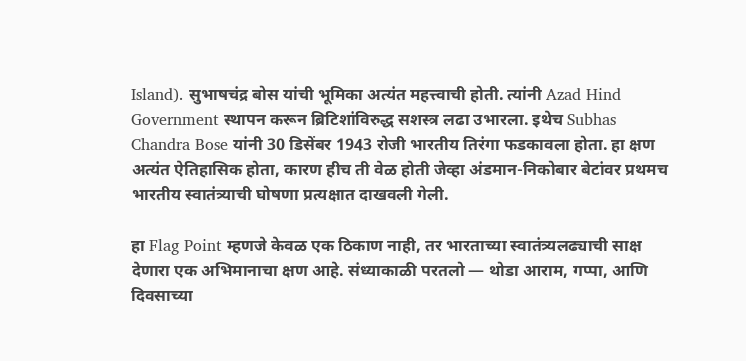Island). सुभाषचंद्र बोस यांची भूमिका अत्यंत महत्त्वाची होती. त्यांनी Azad Hind Government स्थापन करून ब्रिटिशांविरुद्ध सशस्त्र लढा उभारला. इथेच Subhas Chandra Bose यांनी 30 डिसेंबर 1943 रोजी भारतीय तिरंगा फडकावला होता. हा क्षण अत्यंत ऐतिहासिक होता, कारण हीच ती वेळ होती जेव्हा अंडमान-निकोबार बेटांवर प्रथमच भारतीय स्वातंत्र्याची घोषणा प्रत्यक्षात दाखवली गेली.

हा Flag Point म्हणजे केवळ एक ठिकाण नाही, तर भारताच्या स्वातंत्र्यलढ्याची साक्ष देणारा एक अभिमानाचा क्षण आहे. संध्याकाळी परतलो — थोडा आराम, गप्पा, आणि दिवसाच्या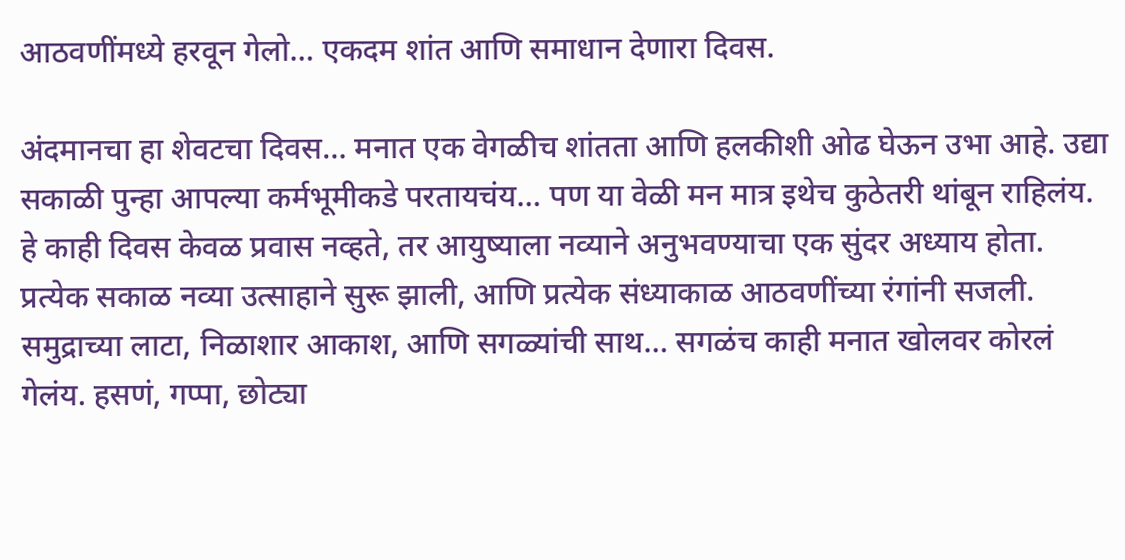आठवणींमध्ये हरवून गेलो… एकदम शांत आणि समाधान देणारा दिवस.

अंदमानचा हा शेवटचा दिवस… मनात एक वेगळीच शांतता आणि हलकीशी ओढ घेऊन उभा आहे. उद्या सकाळी पुन्हा आपल्या कर्मभूमीकडे परतायचंय… पण या वेळी मन मात्र इथेच कुठेतरी थांबून राहिलंय. हे काही दिवस केवळ प्रवास नव्हते, तर आयुष्याला नव्याने अनुभवण्याचा एक सुंदर अध्याय होता. प्रत्येक सकाळ नव्या उत्साहाने सुरू झाली, आणि प्रत्येक संध्याकाळ आठवणींच्या रंगांनी सजली. समुद्राच्या लाटा, निळाशार आकाश, आणि सगळ्यांची साथ… सगळंच काही मनात खोलवर कोरलं गेलंय. हसणं, गप्पा, छोट्या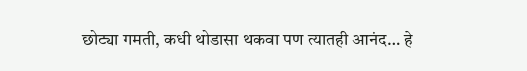छोट्या गमती, कधी थोडासा थकवा पण त्यातही आनंद… हे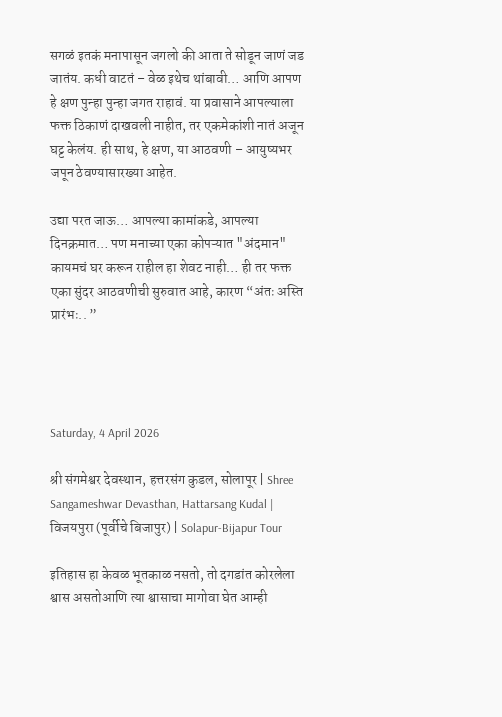सगळं इतकं मनापासून जगलो की आता ते सोडून जाणं जड जातंय. कधी वाटतं – वेळ इथेच थांबावी… आणि आपण हे क्षण पुन्हा पुन्हा जगत राहावं. या प्रवासाने आपल्याला फक्त ठिकाणं दाखवली नाहीत, तर एकमेकांशी नातं अजून घट्ट केलंय. ही साथ, हे क्षण, या आठवणी – आयुष्यभर जपून ठेवण्यासारख्या आहेत.

उद्या परत जाऊ… आपल्या कामांकडे, आपल्या दिनक्रमात… पण मनाच्या एका कोपऱ्यात "अंदमान" कायमचं घर करून राहील हा शेवट नाही… ही तर फक्त एका सुंदर आठवणीची सुरुवात आहे, कारण “अंतः अस्ति प्रारंभः.. ”




Saturday, 4 April 2026

श्री संगमेश्वर देवस्थान, हत्तरसंग कुडल, सोलापूर | Shree Sangameshwar Devasthan, Hattarsang Kudal | विजयपुरा (पूर्वीचे बिजापुर) | Solapur-Bijapur Tour

इतिहास हा केवळ भूतकाळ नसतो, तो दगडांत कोरलेला श्वास असतोआणि त्या श्वासाचा मागोवा घेत आम्ही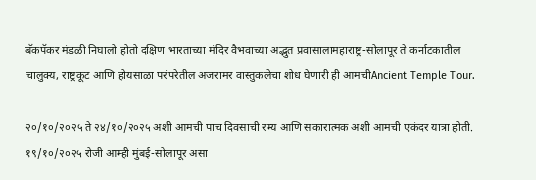बॅकपॅकर मंडळी निघालो होतो दक्षिण भारताच्या मंदिर वैभवाच्या अद्भुत प्रवासालामहाराष्ट्र-सोलापूर ते कर्नाटकातील चालुक्य, राष्ट्रकूट आणि होयसाळा परंपरेतील अजरामर वास्तुकलेचा शोध घेणारी ही आमचीAncient Temple Tour.

२०/१०/२०२५ ते २४/१०/२०२५ अशी आमची पाच दिवसाची रम्य आणि सकारात्मक अशी आमची एकंदर यात्रा होती. १९/१०/२०२५ रोजी आम्ही मुंबई-सोलापूर असा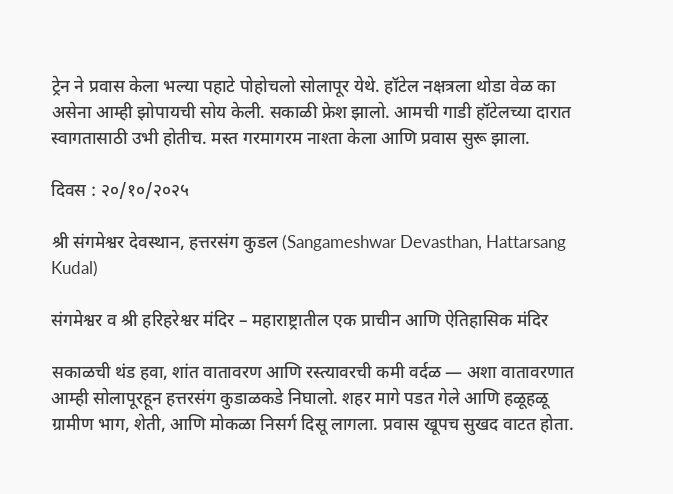ट्रेन ने प्रवास केला भल्या पहाटे पोहोचलो सोलापूर येथे. हॉटेल नक्षत्रला थोडा वेळ का असेना आम्ही झोपायची सोय केली. सकाळी फ्रेश झालो. आमची गाडी हॉटेलच्या दारात स्वागतासाठी उभी होतीच. मस्त गरमागरम नाश्ता केला आणि प्रवास सुरू झाला.

दिवस : २०/१०/२०२५

श्री संगमेश्वर देवस्थान, हत्तरसंग कुडल (Sangameshwar Devasthan, Hattarsang Kudal)

संगमेश्वर व श्री हरिहरेश्वर मंदिर – महाराष्ट्रातील एक प्राचीन आणि ऐतिहासिक मंदिर

सकाळची थंड हवा, शांत वातावरण आणि रस्त्यावरची कमी वर्दळ — अशा वातावरणात आम्ही सोलापूरहून हत्तरसंग कुडाळकडे निघालो. शहर मागे पडत गेले आणि हळूहळू ग्रामीण भाग, शेती, आणि मोकळा निसर्ग दिसू लागला. प्रवास खूपच सुखद वाटत होता.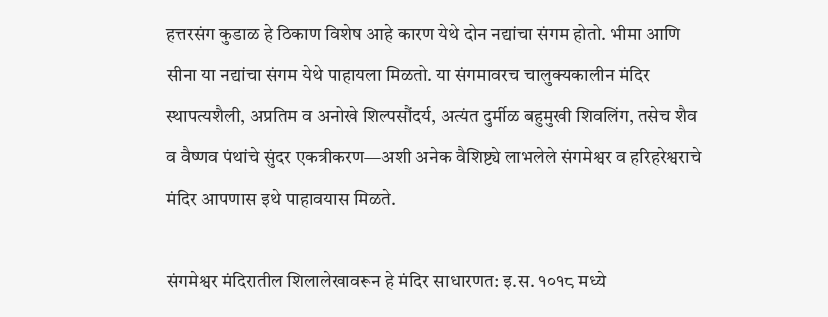हत्तरसंग कुडाळ हे ठिकाण विशेष आहे कारण येथे दोन नद्यांचा संगम होतो. भीमा आणि सीना या नद्यांचा संगम येथे पाहायला मिळतो. या संगमावरच चालुक्यकालीन मंदिर स्थापत्यशैली, अप्रतिम व अनोखे शिल्पसौंदर्य, अत्यंत दुर्मीळ बहुमुखी शिवलिंग, तसेच शैव व वैष्णव पंथांचे सुंदर एकत्रीकरण—अशी अनेक वैशिष्ट्ये लाभलेले संगमेश्वर व हरिहरेश्वराचे मंदिर आपणास इथे पाहावयास मिळते.

संगमेश्वर मंदिरातील शिलालेखावरून हे मंदिर साधारणत: इ.स. १०१८ मध्ये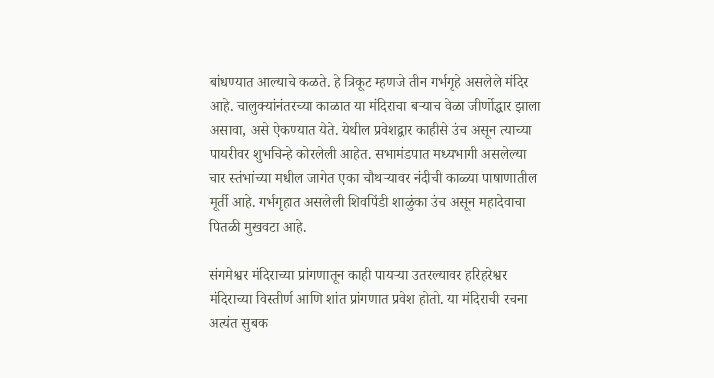बांधण्यात आल्याचे कळते. हे त्रिकूट म्हणजे तीन गर्भगृहे असलेले मंदिर आहे. चालुक्यांनंतरच्या काळात या मंदिराचा बऱ्याच वेळा जीर्णोद्धार झाला असावा, असे ऐकण्यात येते. येथील प्रवेशद्वार काहीसे उंच असून त्याच्या पायरीवर शुभचिन्हे कोरलेली आहेत. सभामंडपात मध्यभागी असलेल्या चार स्तंभांच्या मधील जागेत एका चौथऱ्यावर नंदीची काळ्या पाषाणातील मूर्ती आहे. गर्भगृहात असलेली शिवपिंडी शाळुंका उंच असून महादेवाचा पितळी मुखवटा आहे.

संगमेश्वर मंदिराच्या प्रांगणातून काही पायऱ्या उतरल्यावर हरिहरेश्वर मंदिराच्या विस्तीर्ण आणि शांत प्रांगणात प्रवेश होतो. या मंदिराची रचना अत्यंत सुबक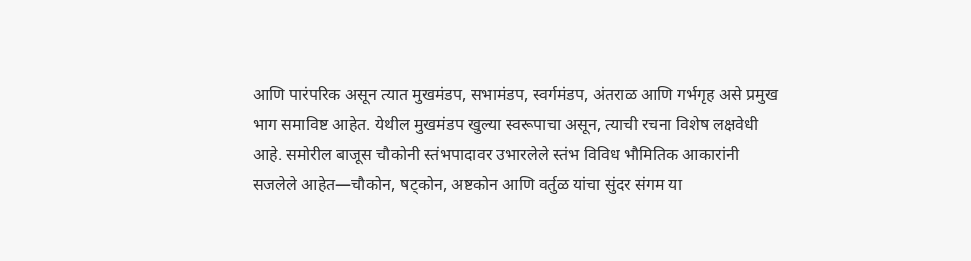आणि पारंपरिक असून त्यात मुखमंडप, सभामंडप, स्वर्गमंडप, अंतराळ आणि गर्भगृह असे प्रमुख भाग समाविष्ट आहेत. येथील मुखमंडप खुल्या स्वरूपाचा असून, त्याची रचना विशेष लक्षवेधी आहे. समोरील बाजूस चौकोनी स्तंभपादावर उभारलेले स्तंभ विविध भौमितिक आकारांनी सजलेले आहेत—चौकोन, षट्कोन, अष्टकोन आणि वर्तुळ यांचा सुंदर संगम या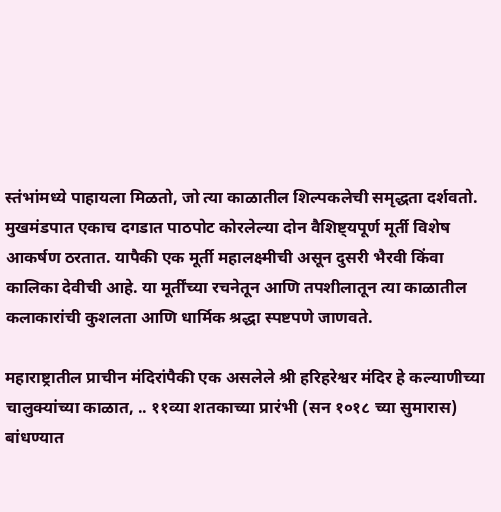स्तंभांमध्ये पाहायला मिळतो, जो त्या काळातील शिल्पकलेची समृद्धता दर्शवतो. मुखमंडपात एकाच दगडात पाठपोट कोरलेल्या दोन वैशिष्ट्यपूर्ण मूर्ती विशेष आकर्षण ठरतात. यापैकी एक मूर्ती महालक्ष्मीची असून दुसरी भैरवी किंवा कालिका देवीची आहे. या मूर्तींच्या रचनेतून आणि तपशीलातून त्या काळातील कलाकारांची कुशलता आणि धार्मिक श्रद्धा स्पष्टपणे जाणवते.

महाराष्ट्रातील प्राचीन मंदिरांपैकी एक असलेले श्री हरिहरेश्वर मंदिर हे कल्याणीच्या चालुक्यांच्या काळात, .. ११व्या शतकाच्या प्रारंभी (सन १०१८ च्या सुमारास) बांधण्यात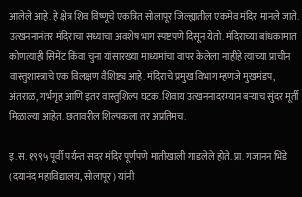आलेले आहे. हे क्षेत्र शिव विष्णूचे एकत्रित सोलापूर जिल्ह्यातील एकमेव मंदिर मानले जाते. उत्खननानंतर मंदिराचा सध्याचा अवशेष भाग स्पष्टपणे दिसून येतो. मंदिराच्या बांधकामात कोणत्याही सिमेंट किंवा चुना यांसारख्या माध्यमांचा वापर केलेला नाहीहे त्याच्या प्राचीन वास्तुशास्त्राचे एक विलक्षण वैशिष्ट्य आहे. मंदिराचे प्रमुख विभाग म्हणजे मुखमंडप, अंतराळ, गर्भगृह आणि इतर वास्तुशिल्प घटक. शिवाय उत्खननादरम्यान बऱ्याच सुंदर मूर्ती मिळाल्या आहेत. छतावरील शिल्पकला तर अप्रतिमच.

इ.स. १९९५ पूर्वी पर्यन्त सदर मंदिर पूर्णपणे मातीखाली गाडलेले होते. प्रा. गजानन भिडे (दयानंद महाविद्यालय, सोलापूर) यांनी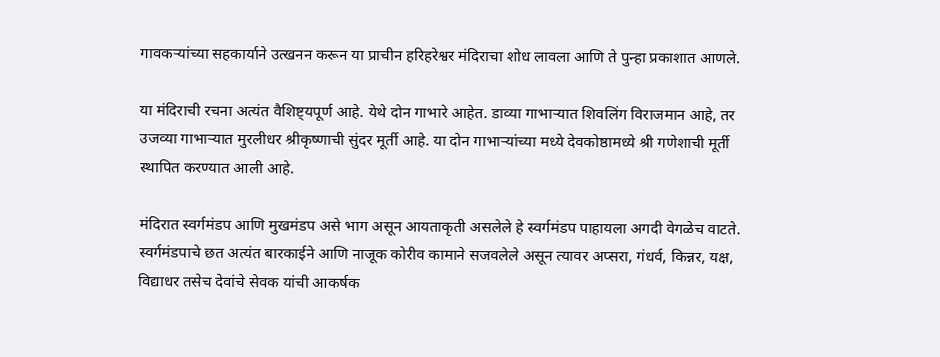गावकऱ्यांच्या सहकार्याने उत्खनन करून या प्राचीन हरिहरेश्वर मंदिराचा शोध लावला आणि ते पुन्हा प्रकाशात आणले.

या मंदिराची रचना अत्यंत वैशिष्ट्यपूर्ण आहे. येथे दोन गाभारे आहेत. डाव्या गाभाऱ्यात शिवलिंग विराजमान आहे, तर उजव्या गाभाऱ्यात मुरलीधर श्रीकृष्णाची सुंदर मूर्ती आहे. या दोन गाभाऱ्यांच्या मध्ये देवकोष्ठामध्ये श्री गणेशाची मूर्ती स्थापित करण्यात आली आहे.

मंदिरात स्वर्गमंडप आणि मुखमंडप असे भाग असून आयताकृती असलेले हे स्वर्गमंडप पाहायला अगदी वेगळेच वाटते. स्वर्गमंडपाचे छत अत्यंत बारकाईने आणि नाजूक कोरीव कामाने सजवलेले असून त्यावर अप्सरा, गंधर्व, किन्नर, यक्ष, विद्याधर तसेच देवांचे सेवक यांची आकर्षक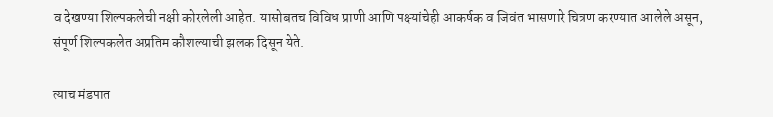व देखण्या शिल्पकलेची नक्षी कोरलेली आहेत. यासोबतच विविध प्राणी आणि पक्ष्यांचेही आकर्षक व जिवंत भासणारे चित्रण करण्यात आलेले असून, संपूर्ण शिल्पकलेत अप्रतिम कौशल्याची झलक दिसून येते.

त्याच मंडपात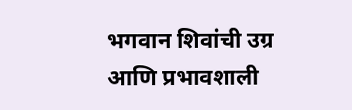भगवान शिवांची उग्र आणि प्रभावशाली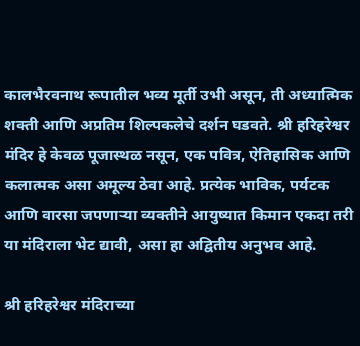कालभैरवनाथ रूपातील भव्य मूर्ती उभी असून, ती अध्यात्मिक शक्ती आणि अप्रतिम शिल्पकलेचे दर्शन घडवते. श्री हरिहरेश्वर मंदिर हे केवळ पूजास्थळ नसून, एक पवित्र, ऐतिहासिक आणि कलात्मक असा अमूल्य ठेवा आहे. प्रत्येक भाविक, पर्यटक आणि वारसा जपणाऱ्या व्यक्तीने आयुष्यात किमान एकदा तरी या मंदिराला भेट द्यावी, असा हा अद्वितीय अनुभव आहे.

श्री हरिहरेश्वर मंदिराच्या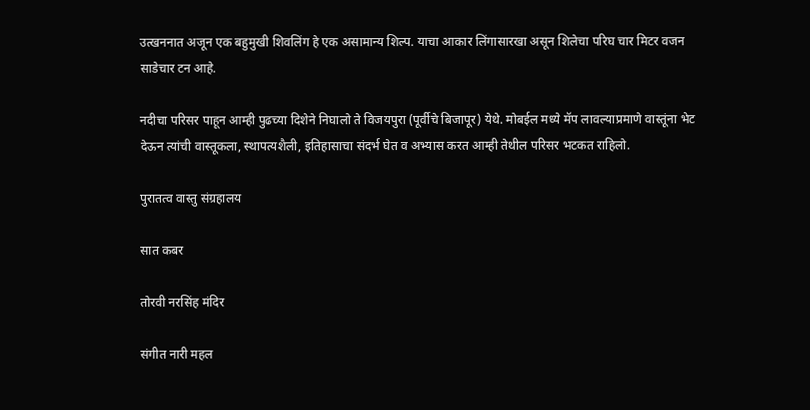उत्खननात अजून एक बहुमुखी शिवलिंग हे एक असामान्य शिल्प. याचा आकार लिंगासारखा असून शिलेचा परिघ चार मिटर वजन साडेचार टन आहे.

नदीचा परिसर पाहून आम्ही पुढच्या दिशेने निघालो ते विजयपुरा (पूर्वीचे बिजापूर) येथे. मोबईल मध्ये मॅप लावल्याप्रमाणे वास्तूंना भेट देऊन त्यांची वास्तूकला, स्थापत्यशैली, इतिहासाचा संदर्भ घेत व अभ्यास करत आम्ही तेथील परिसर भटकत राहिलो.

पुरातत्व वास्तु संग्रहालय

सात कबर

तोरवी नरसिंह मंदिर

संगीत नारी महल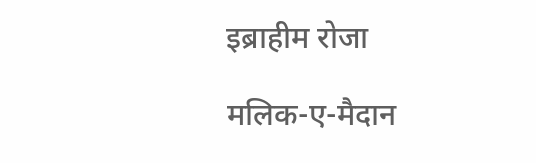इब्राहीम रोजा

मलिक-ए-मैदान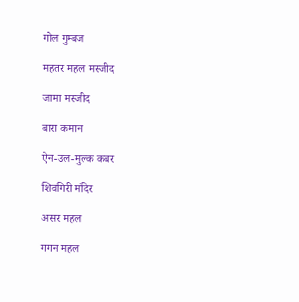गोल गुम्बज

महतर महल मस्जीद

जामा मस्जीद

बारा कमान

ऐन-उल-मुल्क कबर

शिवगिरी मंदिर

असर महल

गगन महल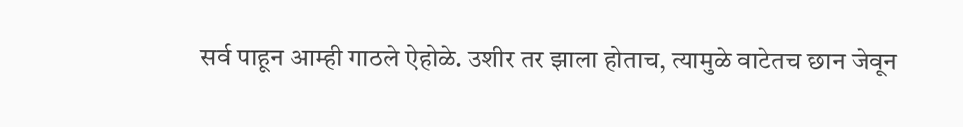सर्व पाहून आम्ही गाठले ऐहोळे. उशीर तर झाला होताच, त्यामुळे वाटेतच छान जेवून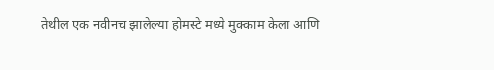तेथील एक नवीनच झालेल्या होमस्टे मध्ये मुक्काम केला आणि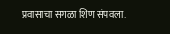प्रवासाचा सगळा शिण संपवला.